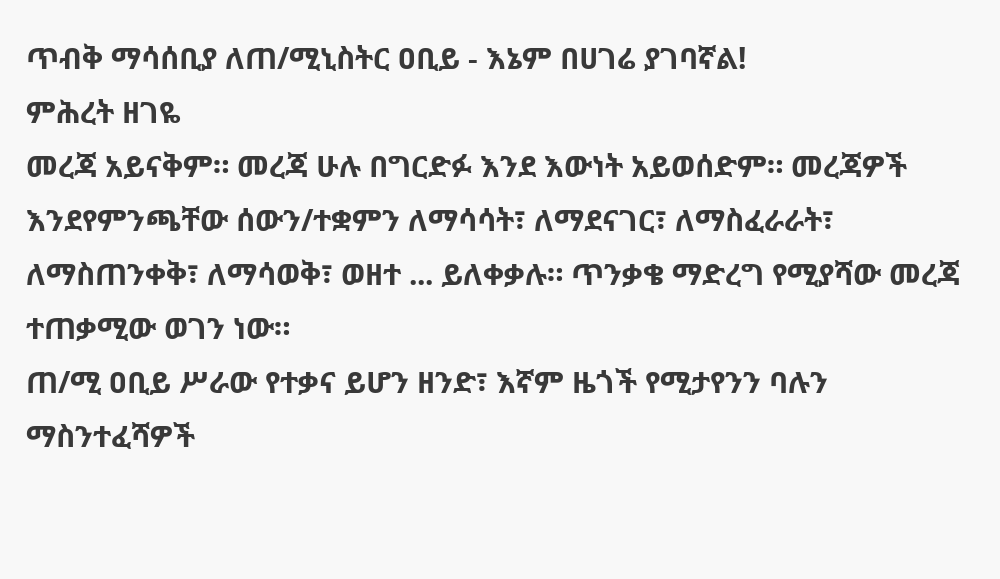ጥብቅ ማሳሰቢያ ለጠ/ሚኒስትር ዐቢይ - እኔም በሀገሬ ያገባኛል!
ምሕረት ዘገዬ
መረጃ አይናቅም። መረጃ ሁሉ በግርድፉ እንደ እውነት አይወሰድም። መረጃዎች እንደየምንጫቸው ሰውን/ተቋምን ለማሳሳት፣ ለማደናገር፣ ለማስፈራራት፣ ለማስጠንቀቅ፣ ለማሳወቅ፣ ወዘተ ... ይለቀቃሉ። ጥንቃቄ ማድረግ የሚያሻው መረጃ ተጠቃሚው ወገን ነው።
ጠ/ሚ ዐቢይ ሥራው የተቃና ይሆን ዘንድ፣ እኛም ዜጎች የሚታየንን ባሉን ማስንተፈሻዎች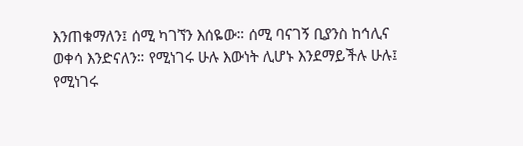እንጠቁማለን፤ ሰሚ ካገኘን እሰዬው። ሰሚ ባናገኝ ቢያንስ ከኅሊና ወቀሳ እንድናለን። የሚነገሩ ሁሉ እውነት ሊሆኑ እንደማይችሉ ሁሉ፤ የሚነገሩ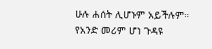ሁሉ ሐሰት ሊሆኑም አይችሉም። የአንድ መሪም ሆነ ጉዳዩ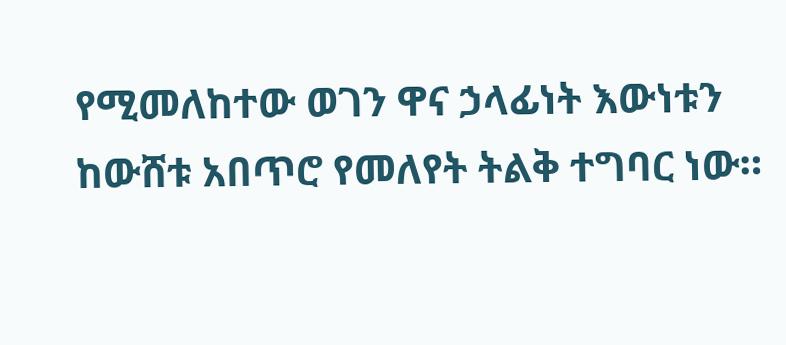የሚመለከተው ወገን ዋና ኃላፊነት እውነቱን ከውሸቱ አበጥሮ የመለየት ትልቅ ተግባር ነው።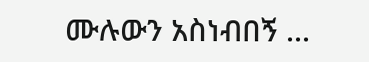ሙሉውን አስነብበኝ ...